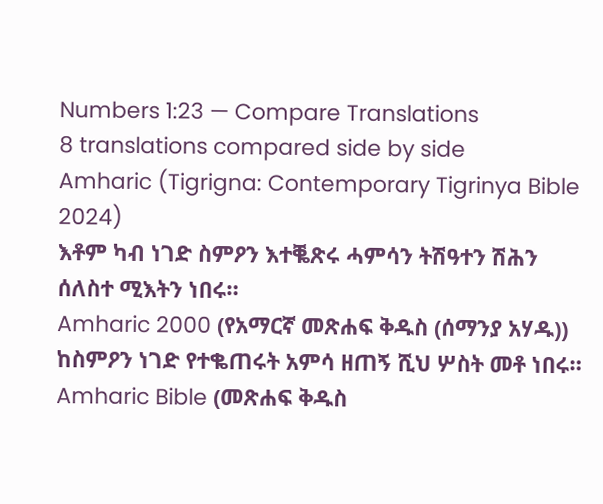Numbers 1:23 — Compare Translations
8 translations compared side by side
Amharic (Tigrigna: Contemporary Tigrinya Bible 2024)
እቶም ካብ ነገድ ስምዖን እተቘጽሩ ሓምሳን ትሽዓተን ሽሕን ሰለስተ ሚእትን ነበሩ።
Amharic 2000 (የአማርኛ መጽሐፍ ቅዱስ (ሰማንያ አሃዱ))
ከስምዖን ነገድ የተቈጠሩት አምሳ ዘጠኝ ሺህ ሦስት መቶ ነበሩ።
Amharic Bible (መጽሐፍ ቅዱስ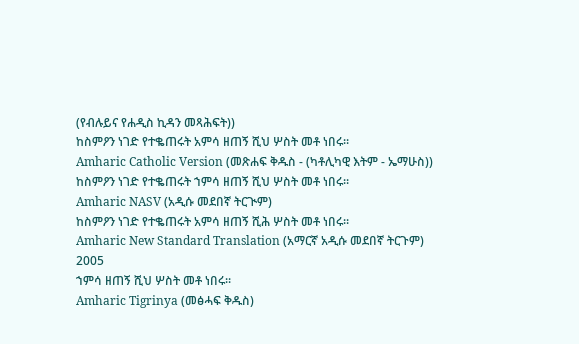(የብሉይና የሐዲስ ኪዳን መጻሕፍት))
ከስምዖን ነገድ የተቈጠሩት አምሳ ዘጠኝ ሺህ ሦስት መቶ ነበሩ።
Amharic Catholic Version (መጽሐፍ ቅዱስ - (ካቶሊካዊ እትም - ኤማሁስ))
ከስምዖን ነገድ የተቈጠሩት ኀምሳ ዘጠኝ ሺህ ሦስት መቶ ነበሩ።
Amharic NASV (አዲሱ መደበኛ ትርጒም)
ከስምዖን ነገድ የተቈጠሩት አምሳ ዘጠኝ ሺሕ ሦስት መቶ ነበሩ።
Amharic New Standard Translation (አማርኛ አዲሱ መደበኛ ትርጉም) 2005
ኀምሳ ዘጠኝ ሺህ ሦስት መቶ ነበሩ።
Amharic Tigrinya (መፅሓፍ ቅዱስ)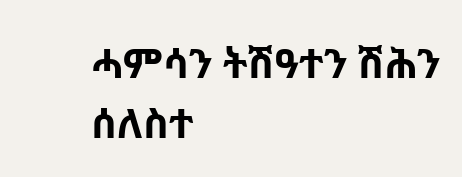ሓምሳን ትሽዓተን ሽሕን ሰለስተ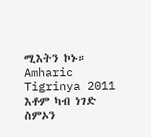ሚእትን ኮኑ።
Amharic Tigrinya 2011
እቶም ካብ ነገድ ስምኦን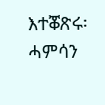እተቖጽሩ፡ ሓምሳን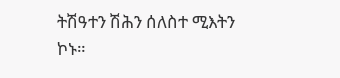ትሽዓተን ሽሕን ሰለስተ ሚእትን ኮኑ።